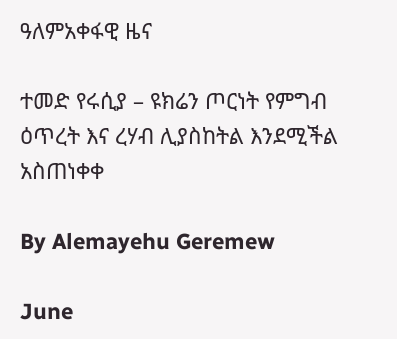ዓለምአቀፋዊ ዜና

ተመድ የሩሲያ – ዩክሬን ጦርነት የምግብ ዕጥረት እና ረሃብ ሊያስከትል እንደሚችል አስጠነቀቀ

By Alemayehu Geremew

June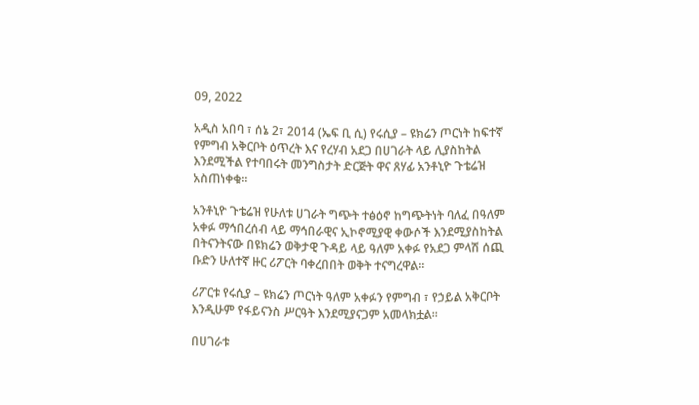09, 2022

አዲስ አበባ ፣ ሰኔ 2፣ 2014 (ኤፍ ቢ ሲ) የሩሲያ – ዩክሬን ጦርነት ከፍተኛ የምግብ አቅርቦት ዕጥረት እና የረሃብ አደጋ በሀገራት ላይ ሊያስከትል እንደሚችል የተባበሩት መንግስታት ድርጅት ዋና ጸሃፊ አንቶኒዮ ጉቴሬዝ አስጠነቀቁ፡፡

አንቶኒዮ ጉቴሬዝ የሁለቱ ሀገራት ግጭት ተፅዕኖ ከግጭትነት ባለፈ በዓለም አቀፉ ማኅበረሰብ ላይ ማኅበራዊና ኢኮኖሚያዊ ቀውሶች እንደሚያስከትል በትናንትናው በዩክሬን ወቅታዊ ጉዳይ ላይ ዓለም አቀፉ የአደጋ ምላሽ ሰጪ ቡድን ሁለተኛ ዙር ሪፖርት ባቀረበበት ወቅት ተናግረዋል፡፡

ሪፖርቱ የሩሲያ – ዩክሬን ጦርነት ዓለም አቀፉን የምግብ ፣ የኃይል አቅርቦት እንዲሁም የፋይናንስ ሥርዓት እንደሚያናጋም አመላክቷል፡፡

በሀገራቱ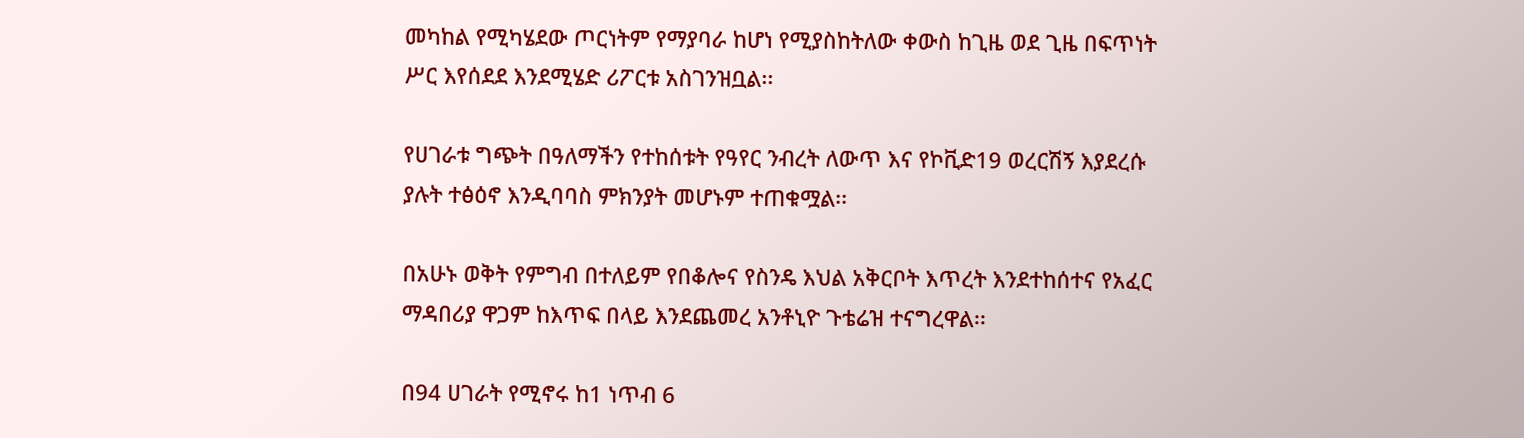መካከል የሚካሄደው ጦርነትም የማያባራ ከሆነ የሚያስከትለው ቀውስ ከጊዜ ወደ ጊዜ በፍጥነት ሥር እየሰደደ እንደሚሄድ ሪፖርቱ አስገንዝቧል፡፡

የሀገራቱ ግጭት በዓለማችን የተከሰቱት የዓየር ንብረት ለውጥ እና የኮቪድ19 ወረርሽኝ እያደረሱ ያሉት ተፅዕኖ እንዲባባስ ምክንያት መሆኑም ተጠቁሟል፡፡

በአሁኑ ወቅት የምግብ በተለይም የበቆሎና የስንዴ እህል አቅርቦት እጥረት እንደተከሰተና የአፈር ማዳበሪያ ዋጋም ከእጥፍ በላይ እንደጨመረ አንቶኒዮ ጉቴሬዝ ተናግረዋል፡፡

በ94 ሀገራት የሚኖሩ ከ1 ነጥብ 6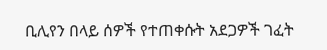ቢሊየን በላይ ሰዎች የተጠቀሱት አደጋዎች ገፈት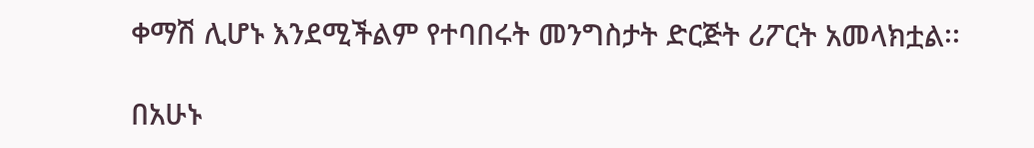ቀማሽ ሊሆኑ እንደሚችልም የተባበሩት መንግስታት ድርጅት ሪፖርት አመላክቷል፡፡

በአሁኑ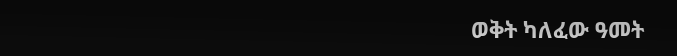ወቅት ካለፈው ዓመት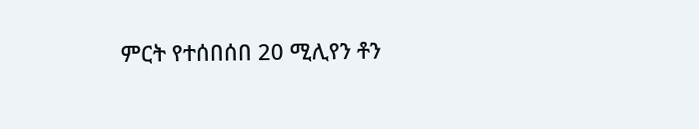ምርት የተሰበሰበ 20 ሚሊየን ቶን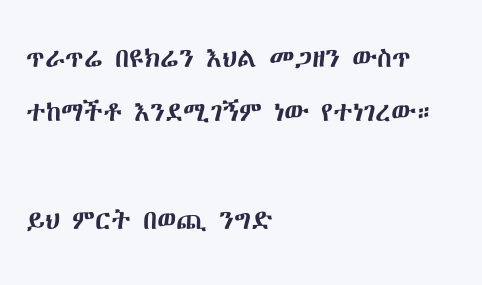ጥራጥሬ በዩክሬን እህል መጋዘን ውስጥ ተከማችቶ እንደሚገኝም ነው የተነገረው።

ይህ ምርት በወጪ ንግድ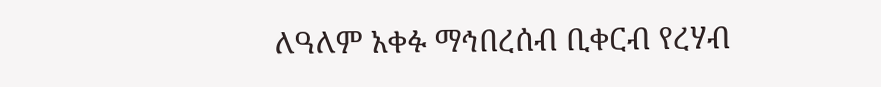ለዓለም አቀፉ ማኅበረሰብ ቢቀርብ የረሃብ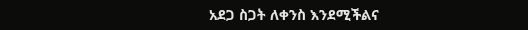አደጋ ስጋት ለቀንስ እንደሚችልና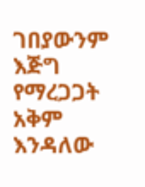ገበያውንም እጅግ የማረጋጋት አቅም እንዳለው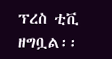ፕረስ ቲቪ ዘግቧል፡፡